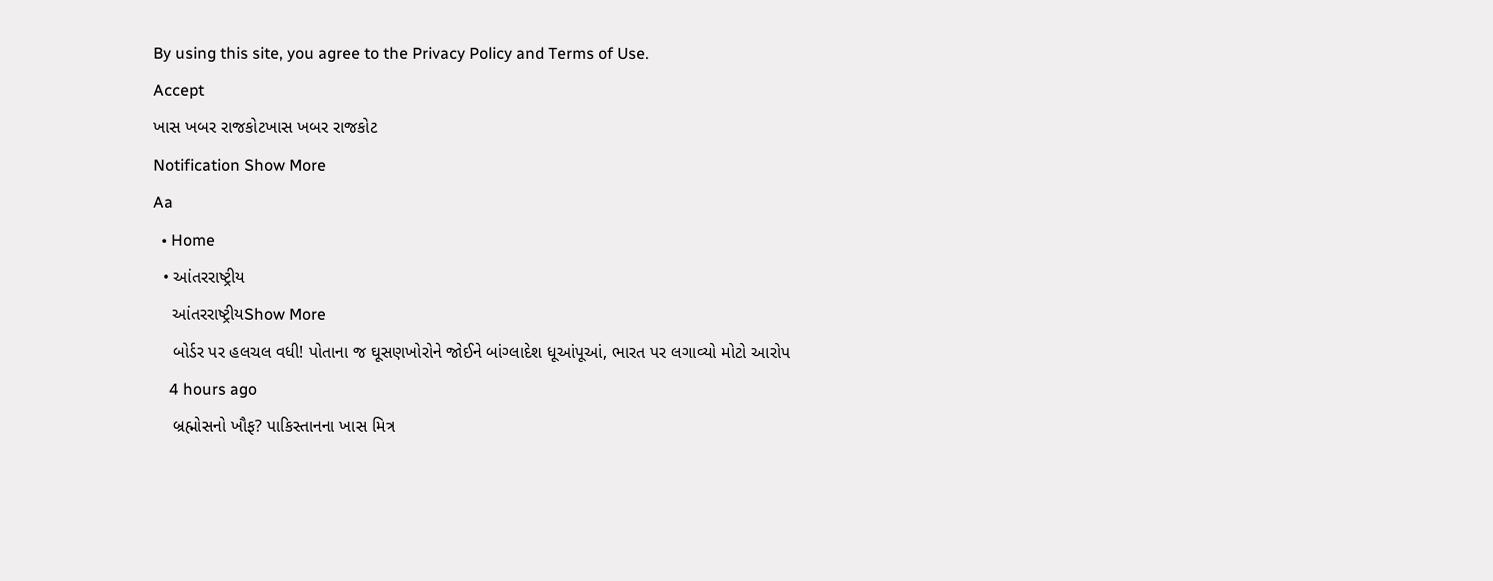By using this site, you agree to the Privacy Policy and Terms of Use.
Accept
ખાસ ખબર રાજકોટખાસ ખબર રાજકોટ
Notification Show More
Aa
  • Home
  • આંતરરાષ્ટ્રીય
    આંતરરાષ્ટ્રીયShow More
    બોર્ડર પર હલચલ વધી! પોતાના જ ઘૂસણખોરોને જોઈને બાંગ્લાદેશ ધૂઆંપૂઆં, ભારત પર લગાવ્યો મોટો આરોપ
    4 hours ago
    બ્રહ્મોસનો ખૌફ? પાકિસ્તાનના ખાસ મિત્ર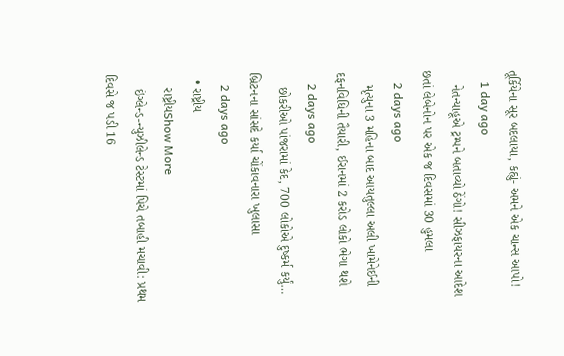તૂર્કિયેના સૂર બદલાયા, કહ્યું- અમને એક ચાન્સ આપો!
    1 day ago
    નેતન્યાહૂએ ટ્રમ્પને બતાવ્યો ઠેંગો! સીઝફાયરના આદેશ છતાં લેબેનોન પર એક જ દિવસમાં 30 હુમલા
    2 days ago
    મૃત્યુના 3 મહિના બાદ આયતુલ્લા અલી ખામેનેઈની દફનવિધિની તૈયારી, ઈરાનમાં 2 કરોડ લોકો ભેગા થશે
    2 days ago
    છોકરીઓ પાંજરામાં કેદ, 700 લોકોએ દુષ્કર્મ કર્યું… બ્રિટનના સાંસદે કર્યા ચોંકાવનારા ખુલાસા
    2 days ago
  • રાષ્ટ્રીય
    રાષ્ટ્રીયShow More
    ઇંગ્લેન્ડ-ન્યુઝીલેન્ડ ટેસ્ટમાં પિચે તબાહી મચાવી: પ્રથમ દિવસે જ પડી 16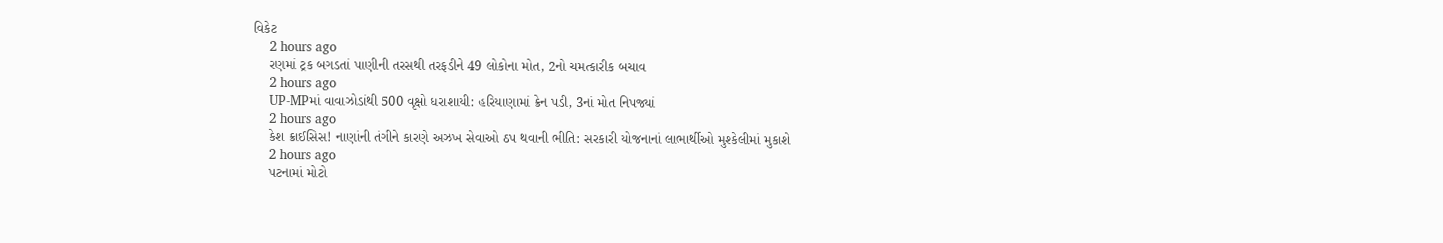વિકેટ
    2 hours ago
    રણમાં ટ્રક બગડતાં પાણીની તરસથી તરફડીને 49 લોકોના મોત, 2નો ચમત્કારીક બચાવ
    2 hours ago
    UP-MPમાં વાવાઝોડાંથી 500 વૃક્ષો ધરાશાયી: હરિયાણામાં ક્રેન પડી, 3નાં મોત નિપજ્યાં
    2 hours ago
    કેશ ક્રાઈસિસ! નાણાંની તંગીને કારણે અઝખ સેવાઓ ઠપ થવાની ભીતિ: સરકારી યોજનાનાં લાભાર્થીઓ મુશ્કેલીમાં મુકાશે
    2 hours ago
    પટનામાં મોટો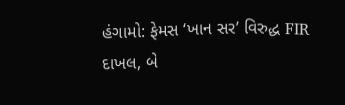હંગામો: ફેમસ ‘ખાન સર’ વિરુદ્ધ FIR દાખલ, બે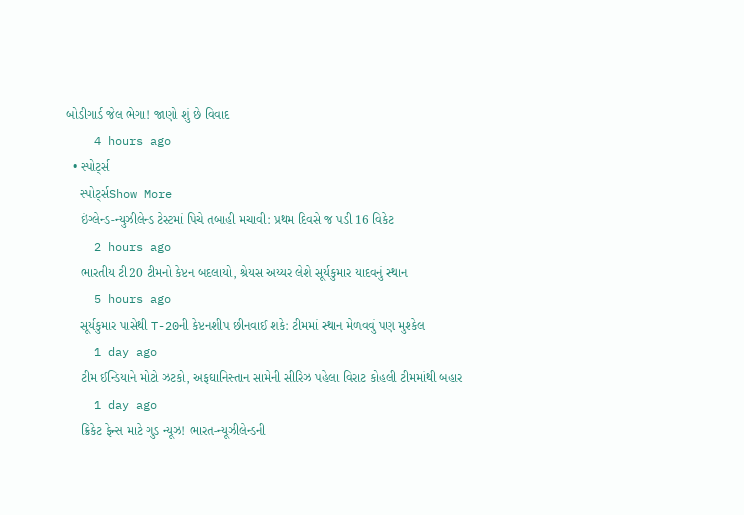બોડીગાર્ડ જેલ ભેગા! જાણો શું છે વિવાદ
    4 hours ago
  • સ્પોર્ટ્સ
    સ્પોર્ટ્સShow More
    ઇંગ્લેન્ડ-ન્યુઝીલેન્ડ ટેસ્ટમાં પિચે તબાહી મચાવી: પ્રથમ દિવસે જ પડી 16 વિકેટ
    2 hours ago
    ભારતીય ટી20 ટીમનો કેપ્ટન બદલાયો, શ્રેયસ અય્યર લેશે સૂર્યકુમાર યાદવનું સ્થાન
    5 hours ago
    સૂર્યકુમાર પાસેથી T-20ની કેપ્ટનશીપ છીનવાઈ શકે: ટીમમાં સ્થાન મેળવવું પણ મુશ્કેલ
    1 day ago
    ટીમ ઈન્ડિયાને મોટો ઝટકો, અફઘાનિસ્તાન સામેની સીરિઝ પહેલા વિરાટ કોહલી ટીમમાંથી બહાર
    1 day ago
    ક્રિકેટ ફેન્સ માટે ગુડ ન્યૂઝ! ભારત-ન્યૂઝીલેન્ડની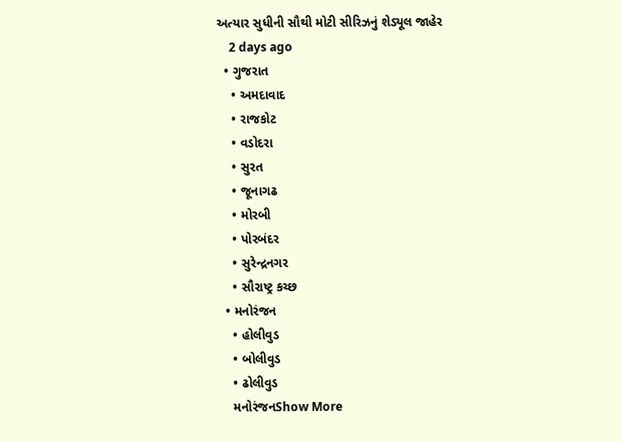અત્યાર સુધીની સૌથી મોટી સીરિઝનું શેડ્યૂલ જાહેર
    2 days ago
  • ગુજરાત
    • અમદાવાદ
    • રાજકોટ
    • વડોદરા
    • સુરત
    • જૂનાગઢ
    • મોરબી
    • પોરબંદર
    • સુરેન્દ્રનગર
    • સૌરાષ્ટ્ર કચ્છ
  • મનોરંજન
    • હોલીવુડ
    • બોલીવુડ
    • ઢોલીવુડ
    મનોરંજનShow More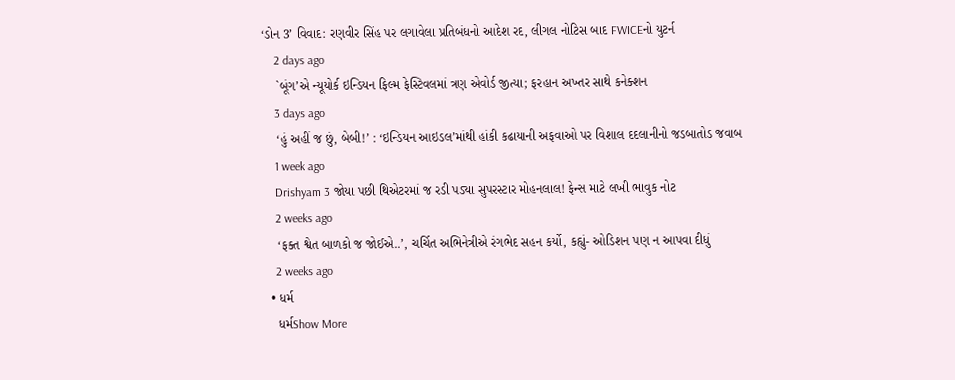‘ડોન 3’ વિવાદ: રણવીર સિંહ પર લગાવેલા પ્રતિબંધનો આદેશ રદ, લીગલ નોટિસ બાદ FWICEનો યુટર્ન
    2 days ago
    `બૂંગ’એ ન્યૂયોર્ક ઇન્ડિયન ફિલ્મ ફેસ્ટિવલમાં ત્રણ એવોર્ડ જીત્યા; ફરહાન અખ્તર સાથે કનેક્શન
    3 days ago
    ‘હું અહીં જ છું, બેબી!’ : ‘ઇન્ડિયન આઇડલ’માંથી હાંકી કઢાયાની અફવાઓ પર વિશાલ દદલાનીનો જડબાતોડ જવાબ
    1 week ago
    Drishyam 3 જોયા પછી થિએટરમાં જ રડી પડ્યા સુપરસ્ટાર મોહનલાલ! ફેન્સ માટે લખી ભાવુક નોટ
    2 weeks ago
    ‘ફક્ત શ્વેત બાળકો જ જોઈએ..’, ચર્ચિત અભિનેત્રીએ રંગભેદ સહન કર્યો, કહ્યું- ઓડિશન પણ ન આપવા દીધું
    2 weeks ago
  • ધર્મ
    ધર્મShow More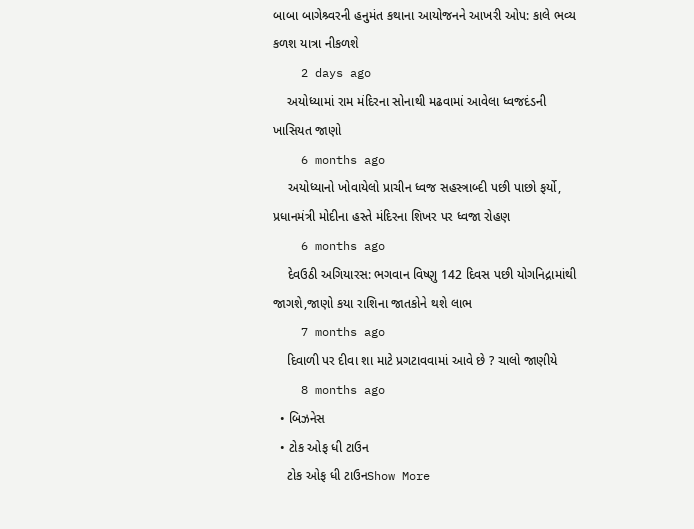બાબા બાગેશ્ર્વરની હનુમંત કથાના આયોજનને આખરી ઓપ: કાલે ભવ્ય કળશ યાત્રા નીકળશે
    2 days ago
    અયોધ્યામાં રામ મંદિરના સોનાથી મઢવામાં આવેલા ધ્વજદંડની ખાસિયત જાણો
    6 months ago
    અયોધ્યાનો ખોવાયેલો પ્રાચીન ધ્વજ સહસ્ત્રાબ્દી પછી પાછો ફર્યો, પ્રધાનમંત્રી મોદીના હસ્તે મંદિરના શિખર પર ધ્વજા રોહણ
    6 months ago
    દેવઉઠી અગિયારસ: ભગવાન વિષ્ણુ 142 દિવસ પછી યોગનિદ્રામાંથી જાગશે,જાણો કયા રાશિના જાતકોને થશે લાભ
    7 months ago
    દિવાળી પર દીવા શા માટે પ્રગટાવવામાં આવે છે ? ચાલો જાણીયે
    8 months ago
  • બિઝનેસ
  • ટોક ઓફ ધી ટાઉન
    ટોક ઓફ ધી ટાઉનShow More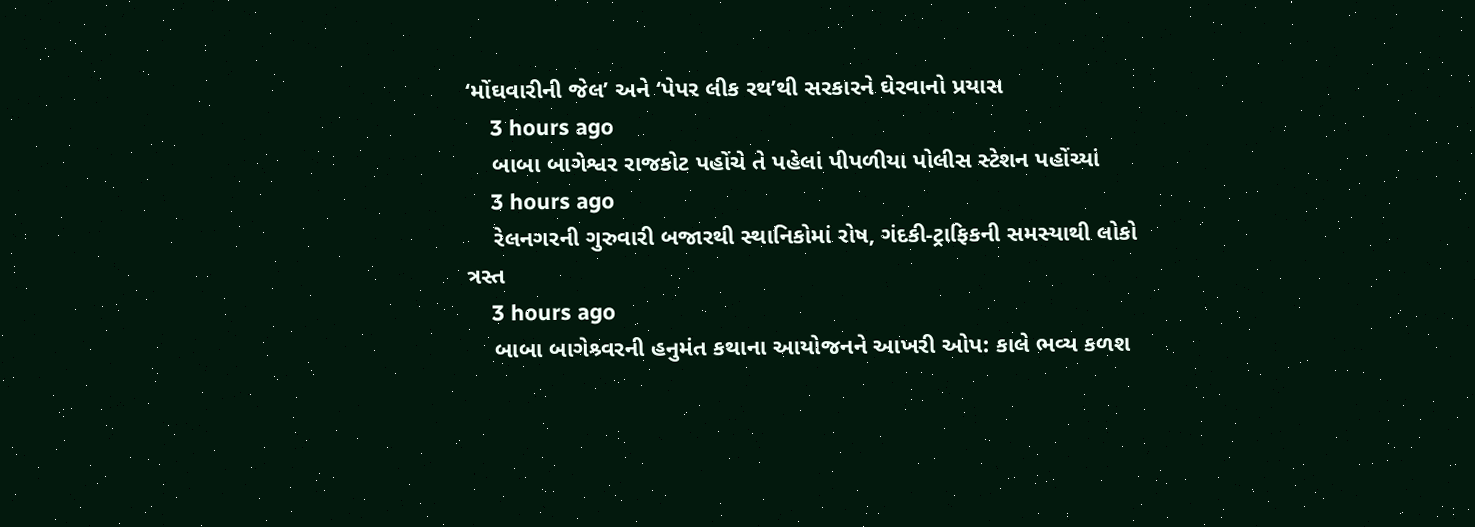‘મોંઘવારીની જેલ’ અને ‘પેપર લીક રથ’થી સરકારને ઘેરવાનો પ્રયાસ
    3 hours ago
    બાબા બાગેશ્વર રાજકોટ પહોંચે તે પહેલાં પીપળીયા પોલીસ સ્ટેશન પહોંચ્યાં
    3 hours ago
    રેલનગરની ગુરુવારી બજારથી સ્થાનિકોમાં રોષ, ગંદકી-ટ્રાફિકની સમસ્યાથી લોકો ત્રસ્ત
    3 hours ago
    બાબા બાગેશ્ર્વરની હનુમંત કથાના આયોજનને આખરી ઓપ: કાલે ભવ્ય કળશ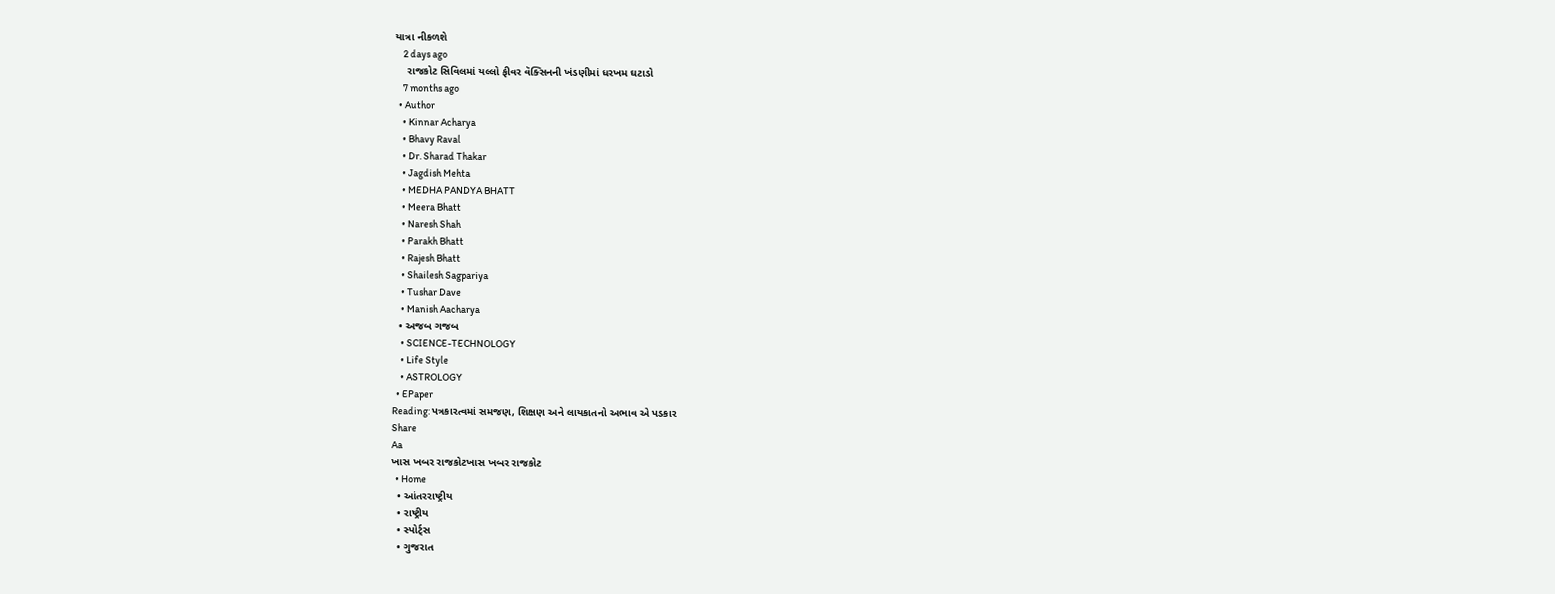યાત્રા નીકળશે
    2 days ago
    રાજકોટ સિવિલમાં યલ્લો ફીવર વૅક્સિનની ખંડણીમાં ધરખમ ઘટાડો
    7 months ago
  • Author
    • Kinnar Acharya
    • Bhavy Raval
    • Dr. Sharad Thakar
    • Jagdish Mehta
    • MEDHA PANDYA BHATT
    • Meera Bhatt
    • Naresh Shah
    • Parakh Bhatt
    • Rajesh Bhatt
    • Shailesh Sagpariya
    • Tushar Dave
    • Manish Aacharya
  • અજબ ગજબ
    • SCIENCE-TECHNOLOGY
    • Life Style
    • ASTROLOGY
  • EPaper
Reading: પત્રકારત્વમાં સમજણ, શિક્ષણ અને લાયકાતનો અભાવ એ પડકાર
Share
Aa
ખાસ ખબર રાજકોટખાસ ખબર રાજકોટ
  • Home
  • આંતરરાષ્ટ્રીય
  • રાષ્ટ્રીય
  • સ્પોર્ટ્સ
  • ગુજરાત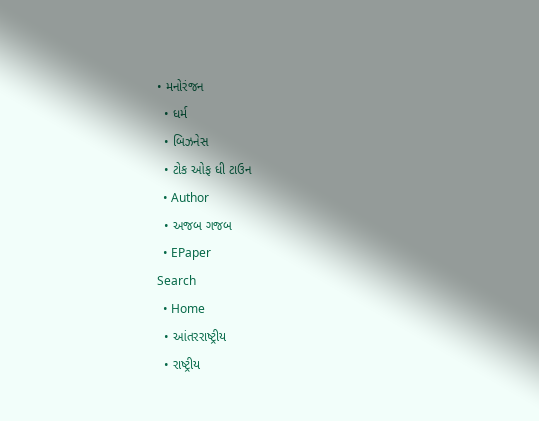• મનોરંજન
  • ધર્મ
  • બિઝનેસ
  • ટોક ઓફ ધી ટાઉન
  • Author
  • અજબ ગજબ
  • EPaper
Search
  • Home
  • આંતરરાષ્ટ્રીય
  • રાષ્ટ્રીય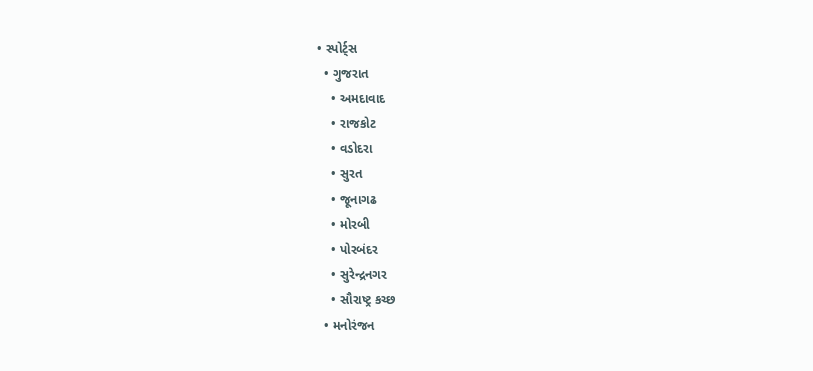• સ્પોર્ટ્સ
  • ગુજરાત
    • અમદાવાદ
    • રાજકોટ
    • વડોદરા
    • સુરત
    • જૂનાગઢ
    • મોરબી
    • પોરબંદર
    • સુરેન્દ્રનગર
    • સૌરાષ્ટ્ર કચ્છ
  • મનોરંજન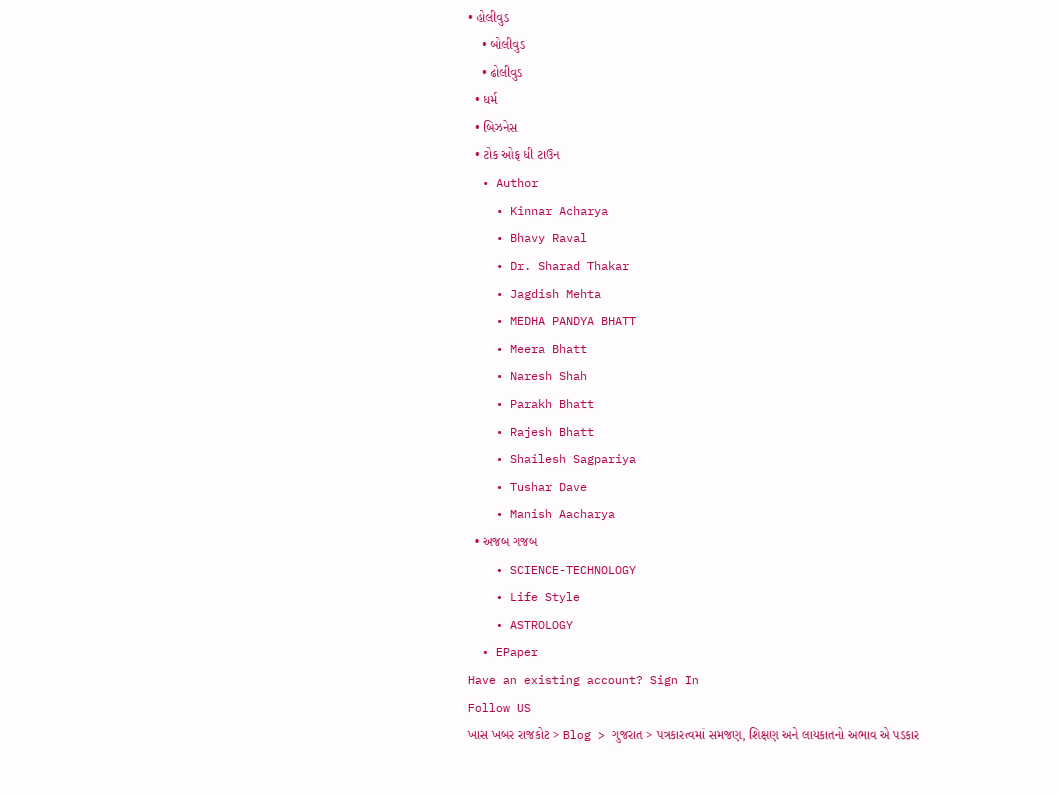• હોલીવુડ
    • બોલીવુડ
    • ઢોલીવુડ
  • ધર્મ
  • બિઝનેસ
  • ટોક ઓફ ધી ટાઉન
  • Author
    • Kinnar Acharya
    • Bhavy Raval
    • Dr. Sharad Thakar
    • Jagdish Mehta
    • MEDHA PANDYA BHATT
    • Meera Bhatt
    • Naresh Shah
    • Parakh Bhatt
    • Rajesh Bhatt
    • Shailesh Sagpariya
    • Tushar Dave
    • Manish Aacharya
  • અજબ ગજબ
    • SCIENCE-TECHNOLOGY
    • Life Style
    • ASTROLOGY
  • EPaper
Have an existing account? Sign In
Follow US
ખાસ ખબર રાજકોટ > Blog > ગુજરાત > પત્રકારત્વમાં સમજણ, શિક્ષણ અને લાયકાતનો અભાવ એ પડકાર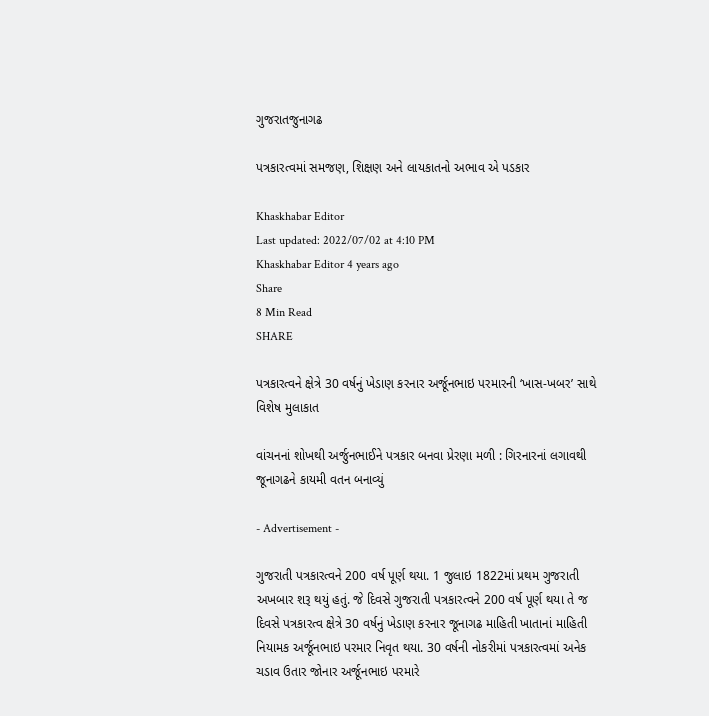ગુજરાતજુનાગઢ

પત્રકારત્વમાં સમજણ, શિક્ષણ અને લાયકાતનો અભાવ એ પડકાર

Khaskhabar Editor
Last updated: 2022/07/02 at 4:10 PM
Khaskhabar Editor 4 years ago
Share
8 Min Read
SHARE

પત્રકારત્વને ક્ષેત્રે 30 વર્ષનું ખેડાણ કરનાર અર્જૂનભાઇ પરમારની ‘ખાસ-ખબર’ સાથે વિશેષ મુલાકાત

વાંચનનાં શોખથી અર્જુનભાઈને પત્રકાર બનવા પ્રેરણા મળી : ગિરનારનાં લગાવથી જૂનાગઢને કાયમી વતન બનાવ્યું

- Advertisement -

ગુજરાતી પત્રકારત્વને 200 વર્ષ પૂર્ણ થયા. 1 જુલાઇ 1822માં પ્રથમ ગુજરાતી અખબાર શરૂ થયું હતું. જે દિવસે ગુજરાતી પત્રકારત્વને 200 વર્ષ પૂર્ણ થયા તે જ દિવસે પત્રકારત્વ ક્ષેત્રે 30 વર્ષનું ખેડાણ કરનાર જૂનાગઢ માહિતી ખાતાનાં માહિતી નિયામક અર્જૂનભાઇ પરમાર નિવૃત થયા. 30 વર્ષની નોકરીમાં પત્રકારત્વમાં અનેક ચડાવ ઉતાર જોનાર અર્જૂનભાઇ પરમારે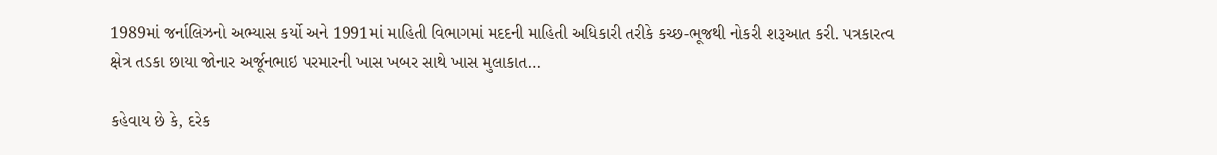1989માં જર્નાલિઝનો અભ્યાસ કર્યો અને 1991માં માહિતી વિભાગમાં મદદની માહિતી અધિકારી તરીકે કચ્છ-ભૂજથી નોકરી શરૂઆત કરી. પત્રકારત્વ ક્ષેત્ર તડકા છાયા જોનાર અર્જૂનભાઇ પરમારની ખાસ ખબર સાથે ખાસ મુલાકાત…

કહેવાય છે કે, દરેક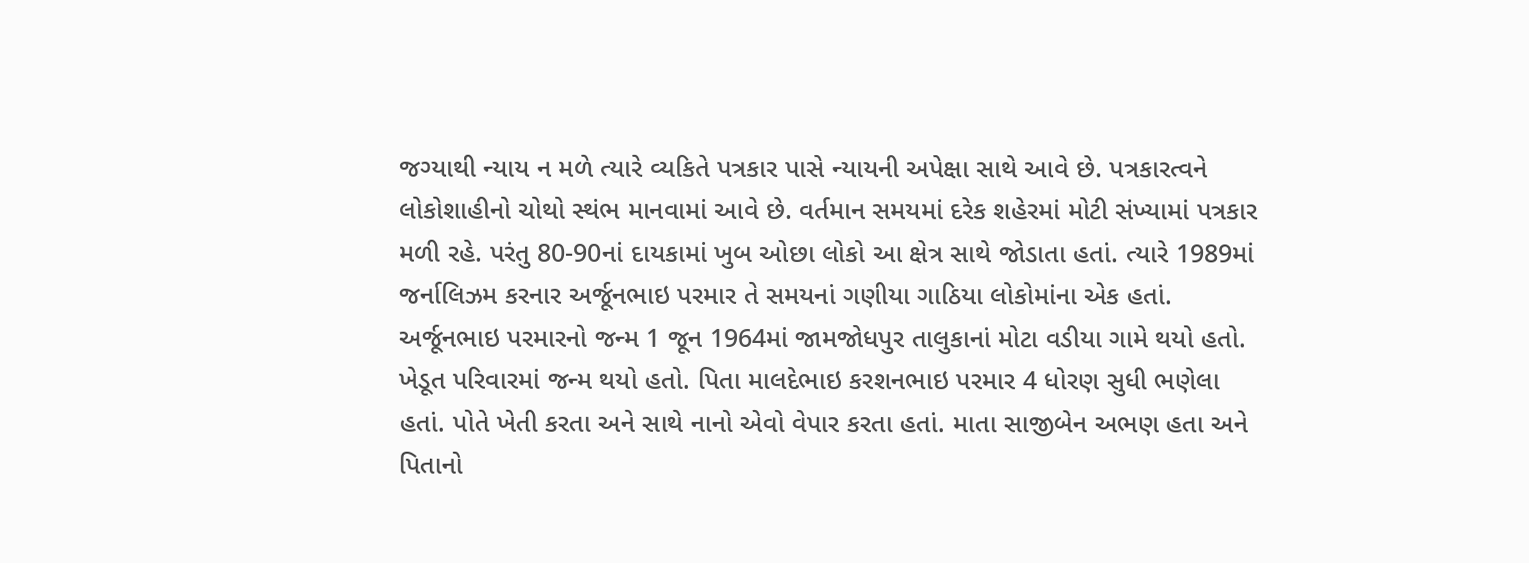જગ્યાથી ન્યાય ન મળે ત્યારે વ્યકિતે પત્રકાર પાસે ન્યાયની અપેક્ષા સાથે આવે છે. પત્રકારત્વને લોકોશાહીનો ચોથો સ્થંભ માનવામાં આવે છે. વર્તમાન સમયમાં દરેક શહેરમાં મોટી સંખ્યામાં પત્રકાર મળી રહે. પરંતુ 80-90નાં દાયકામાં ખુબ ઓછા લોકો આ ક્ષેત્ર સાથે જોડાતા હતાં. ત્યારે 1989માં જર્નાલિઝમ કરનાર અર્જૂનભાઇ પરમાર તે સમયનાં ગણીયા ગાઠિયા લોકોમાંના એક હતાં. અર્જૂનભાઇ પરમારનો જન્મ 1 જૂન 1964માં જામજોધપુર તાલુકાનાં મોટા વડીયા ગામે થયો હતો. ખેડૂત પરિવારમાં જન્મ થયો હતો. પિતા માલદેભાઇ કરશનભાઇ પરમાર 4 ધોરણ સુધી ભણેલા હતાં. પોતે ખેતી કરતા અને સાથે નાનો એવો વેપાર કરતા હતાં. માતા સાજીબેન અભણ હતા અને પિતાનો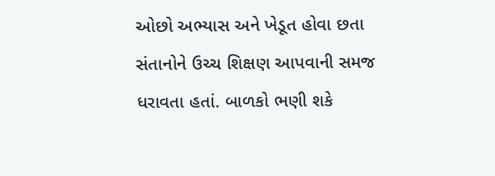ઓછો અભ્યાસ અને ખેડૂત હોવા છતા સંતાનોને ઉચ્ચ શિક્ષણ આપવાની સમજ ધરાવતા હતાં. બાળકો ભણી શકે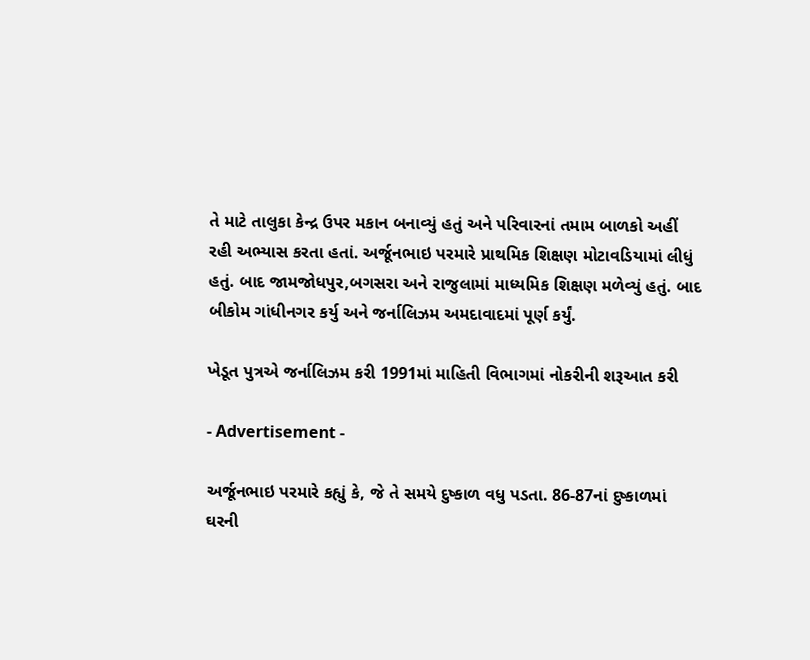તે માટે તાલુકા કેન્દ્ર ઉપર મકાન બનાવ્યું હતું અને પરિવારનાં તમામ બાળકો અહીં રહી અભ્યાસ કરતા હતાં. અર્જૂનભાઇ પરમારે પ્રાથમિક શિક્ષણ મોટાવડિયામાં લીધું હતું. બાદ જામજોધપુર,બગસરા અને રાજુલામાં માધ્યમિક શિક્ષણ મળેવ્યું હતું. બાદ બીકોમ ગાંધીનગર કર્યુ અને જર્નાલિઝમ અમદાવાદમાં પૂર્ણ કર્યું.

ખેડૂત પુત્રએ જર્નાલિઝમ કરી 1991માં માહિતી વિભાગમાં નોકરીની શરૂઆત કરી

- Advertisement -

અર્જૂનભાઇ પરમારે કહ્યું કે, જે તે સમયે દુષ્કાળ વધુ પડતા. 86-87નાં દુષ્કાળમાં ઘરની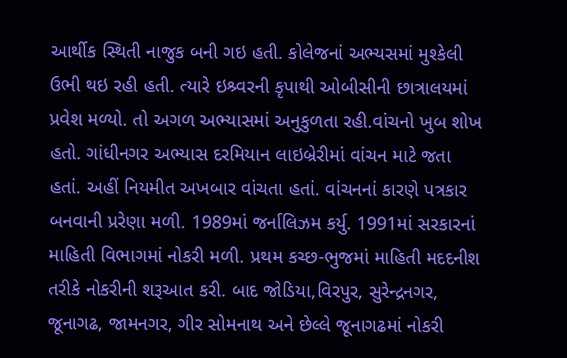આર્થીક સ્થિતી નાજુક બની ગઇ હતી. કોલેજનાં અભ્યસમાં મુશ્કેલી ઉભી થઇ રહી હતી. ત્યારે ઇશ્ર્વરની કૃપાથી ઓબીસીની છાત્રાલયમાં પ્રવેશ મળ્યો. તો અગળ અભ્યાસમાં અનુકુળતા રહી.વાંચનો ખુબ શોખ હતો. ગાંધીનગર અભ્યાસ દરમિયાન લાઇબ્રેરીમાં વાંચન માટે જતા હતાં. અહીં નિયમીત અખબાર વાંચતા હતાં. વાંચનનાં કારણે પત્રકાર બનવાની પ્રરેણા મળી. 1989માં જર્નાલિઝમ કર્યુ. 1991માં સરકારનાં માહિતી વિભાગમાં નોકરી મળી. પ્રથમ કચ્છ-ભુજમાં માહિતી મદદનીશ તરીકે નોકરીની શરૂઆત કરી. બાદ જોડિયા,વિરપુર, સુરેન્દ્રનગર, જૂનાગઢ, જામનગર, ગીર સોમનાથ અને છેલ્લે જૂનાગઢમાં નોકરી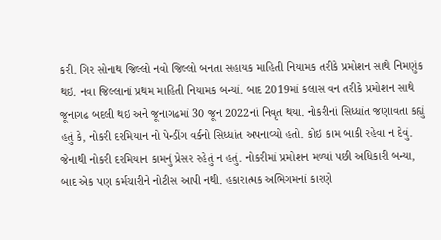કરી. ગિર સોનાથ જિલ્લો નવો જિલ્લો બનતા સહાયક માહિતી નિયામક તરીકે પ્રમોશન સાથે નિમણુંક થઇ. નવા જિલ્લાનાં પ્રથમ માહિતી નિયામક બન્યાં. બાદ 2019માં કલાસ વન તરીકે પ્રમોશન સાથે જૂનાગઢ બદલી થઇ અને જૂનાગઢમાં 30 જૂન 2022નાં નિવૃત થયા. નોકરીનાં સિધ્ધાંત જણાવતા કહ્યું હતું કે, નોકરી દરમિયાન નો પેન્ડીંગ વર્કનો સિધ્ધાંત અપનાવ્યો હતો. કોઇ કામ બાકી રહેવા ન દેવું. જેનાથી નોકરી દરમિયાન કામનું પ્રેસર રહેતું ન હતું. નોકરીમાં પ્રમોશન મળ્યાં પછી અધિકારી બન્યા, બાદ એક પણ કર્મચારીને નોટીસ આપી નથી. હકારાત્મક અભિગમનાં કારણે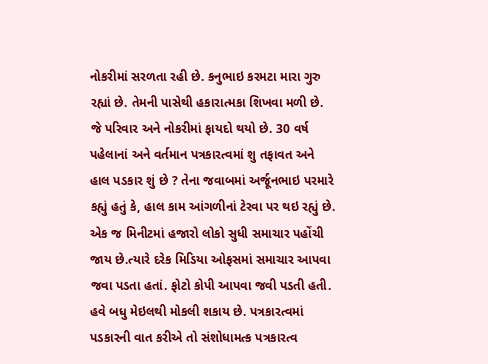નોકરીમાં સરળતા રહી છે. કનુભાઇ કરમટા મારા ગુરુ રહ્યાં છે. તેમની પાસેથી હકારાત્મકા શિખવા મળી છે. જે પરિવાર અને નોકરીમાં ફાયદો થયો છે. 30 વર્ષ પહેલાનાં અને વર્તમાન પત્રકારત્વમાં શુ તફાવત અને હાલ પડકાર શું છે ? તેના જવાબમાં અર્જૂનભાઇ પરમારે કહ્યું હતું કે, હાલ કામ આંગળીનાં ટેરવા પર થઇ રહ્યું છે. એક જ મિનીટમાં હજારો લોકો સુધી સમાચાર પહોંચી જાય છે.ત્યારે દરેક મિડિયા ઓફસમાં સમાચાર આપવા જવા પડતા હતાં. ફોટો કોપી આપવા જવી પડતી હતી. હવે બધુ મેઇલથી મોકલી શકાય છે. પત્રકારત્વમાં પડકારની વાત કરીએ તો સંશોધામત્ક પત્રકારત્વ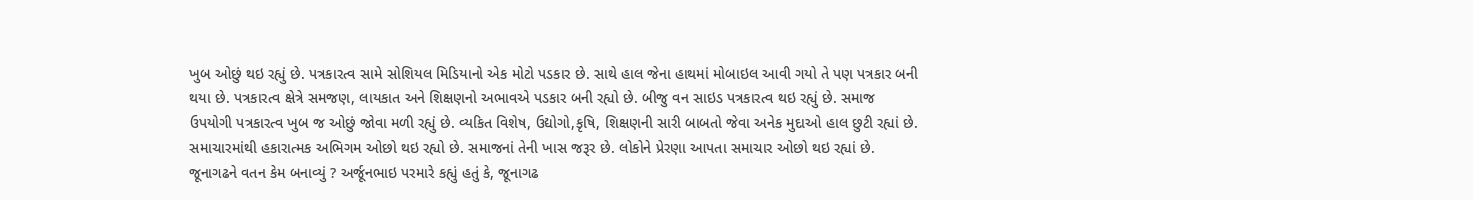ખુબ ઓછું થઇ રહ્યું છે. પત્રકારત્વ સામે સોશિયલ મિડિયાનો એક મોટો પડકાર છે. સાથે હાલ જેના હાથમાં મોબાઇલ આવી ગયો તે પણ પત્રકાર બની થયા છે. પત્રકારત્વ ક્ષેત્રે સમજણ, લાયકાત અને શિક્ષણનો અભાવએ પડકાર બની રહ્યો છે. બીજુ વન સાઇડ પત્રકારત્વ થઇ રહ્યું છે. સમાજ ઉપયોગી પત્રકારત્વ ખુબ જ ઓછું જોવા મળી રહ્યું છે. વ્યકિત વિશેષ, ઉદ્યોગો,કૃષિ, શિક્ષણની સારી બાબતો જેવા અનેક મુદાઓ હાલ છુટી રહ્યાં છે. સમાચારમાંથી હકારાત્મક અભિગમ ઓછો થઇ રહ્યો છે. સમાજનાં તેની ખાસ જરૂર છે. લોકોને પ્રેરણા આપતા સમાચાર ઓછો થઇ રહ્યાં છે. જૂનાગઢને વતન કેમ બનાવ્યું ? અર્જૂનભાઇ પરમારે કહ્યું હતું કે, જૂનાગઢ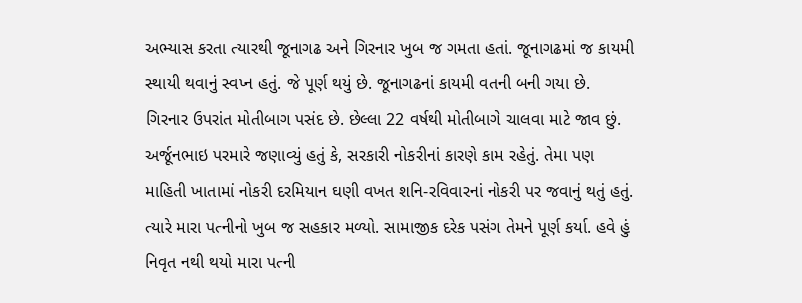અભ્યાસ કરતા ત્યારથી જૂનાગઢ અને ગિરનાર ખુબ જ ગમતા હતાં. જૂનાગઢમાં જ કાયમી સ્થાયી થવાનું સ્વપ્ન હતું. જે પૂર્ણ થયું છે. જૂનાગઢનાં કાયમી વતની બની ગયા છે. ગિરનાર ઉપરાંત મોતીબાગ પસંદ છે. છેલ્લા 22 વર્ષથી મોતીબાગે ચાલવા માટે જાવ છું. અર્જૂનભાઇ પરમારે જણાવ્યું હતું કે, સરકારી નોકરીનાં કારણે કામ રહેતું. તેમા પણ માહિતી ખાતામાં નોકરી દરમિયાન ઘણી વખત શનિ-રવિવારનાં નોકરી પર જવાનું થતું હતું. ત્યારે મારા પત્નીનો ખુબ જ સહકાર મળ્યો. સામાજીક દરેક પસંગ તેમને પૂર્ણ કર્યા. હવે હું નિવૃત નથી થયો મારા પત્ની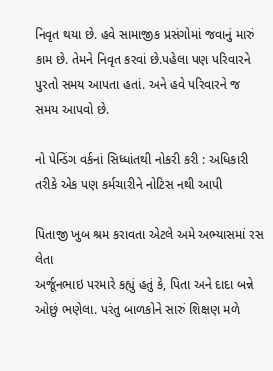નિવૃત થયા છે. હવે સામાજીક પ્રસંગોમાં જવાનું મારું કામ છે. તેમને નિવૃત કરવાં છે.પહેલા પણ પરિવારને પુરતો સમય આપતા હતાં. અને હવે પરિવારને જ સમય આપવો છે.

નો પેન્ડિંગ વર્કનાં સિધ્ધાંતથી નોકરી કરી : અધિકારી તરીકે એક પણ કર્મચારીને નોટિસ નથી આપી

પિતાજી ખુબ શ્રમ કરાવતા એટલે અમે અભ્યાસમાં રસ લેતા
અર્જૂનભાઇ પરમારે કહ્યું હતું કે, પિતા અને દાદા બન્ને ઓછું ભણેલા. પરંતુ બાળકોને સારું શિક્ષણ મળે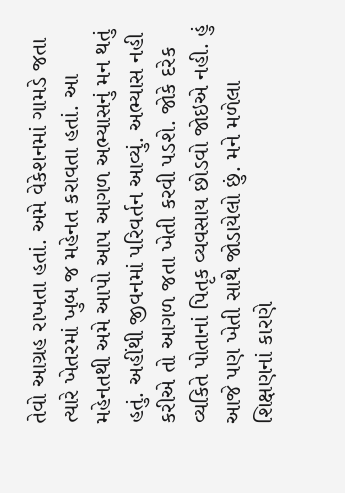તેવો આગ્રહ રાખતા હતાં. અમે વેકેશનમાં ગામડે જતા ત્યારે ખેતરમાં ખુબ જ મહેનત કરાવતા હતાં. આ મહેનતથી અમે આપો આપ આગળ અભ્યાસનું મન થતું હતું. અહીંથી જીવનમાં પરિવર્તન આવ્યું. અભ્યાસ નહી કરીએ તો આગળ જતા ખેતી કરવી પડશે. જોકે દરેક વ્યકિતે પોતાનાં પિતૃક વ્યવસાય છોડવો જોઇએ નહી. હું આજે પણ ખેતી સાથે જોડાયેલો છું. મને મળેલા શિક્ષણનાં કારણે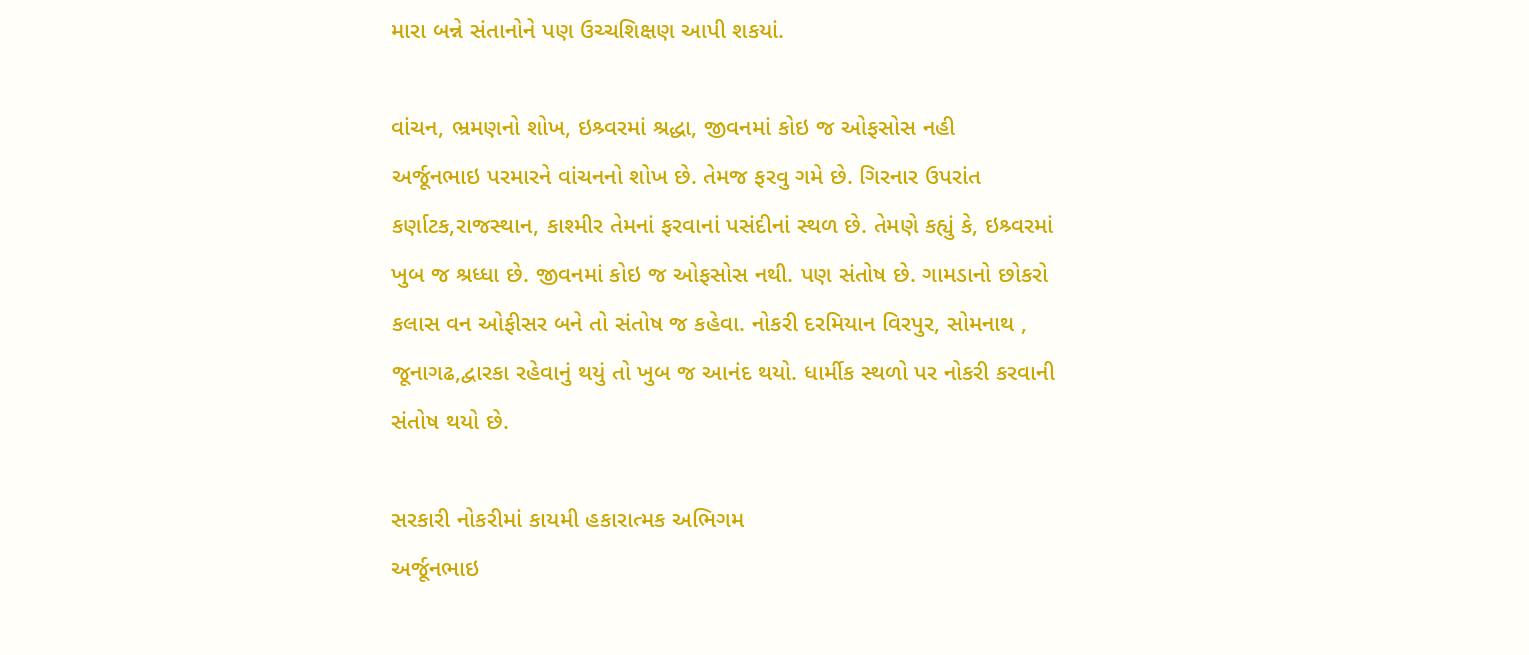મારા બન્ને સંતાનોને પણ ઉચ્ચશિક્ષણ આપી શકયાં.

વાંચન, ભ્રમણનો શોખ, ઇશ્ર્વરમાં શ્રદ્ધા, જીવનમાં કોઇ જ ઓફસોસ નહી
અર્જૂનભાઇ પરમારને વાંચનનો શોખ છે. તેમજ ફરવુ ગમે છે. ગિરનાર ઉપરાંત કર્ણાટક,રાજસ્થાન, કાશ્મીર તેમનાં ફરવાનાં પસંદીનાં સ્થળ છે. તેમણે કહ્યું કે, ઇશ્ર્વરમાં ખુબ જ શ્રધ્ધા છે. જીવનમાં કોઇ જ ઓફસોસ નથી. પણ સંતોષ છે. ગામડાનો છોકરો કલાસ વન ઓફીસર બને તો સંતોષ જ કહેવા. નોકરી દરમિયાન વિરપુર, સોમનાથ , જૂનાગઢ,દ્વારકા રહેવાનું થયું તો ખુબ જ આનંદ થયો. ધાર્મીક સ્થળો પર નોકરી કરવાની સંતોષ થયો છે.

સરકારી નોકરીમાં કાયમી હકારાત્મક અભિગમ
અર્જૂનભાઇ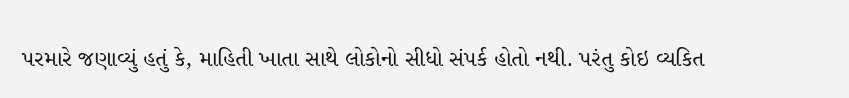પરમારે જણાવ્યું હતું કે, માહિતી ખાતા સાથે લોકોનો સીધો સંપર્ક હોતો નથી. પરંતુ કોઇ વ્યકિત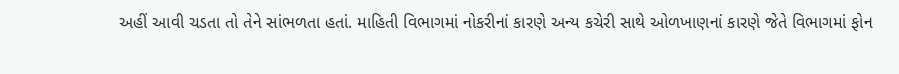અહીં આવી ચડતા તો તેને સાંભળતા હતાં. માહિતી વિભાગમાં નોકરીનાં કારણે અન્ય કચેરી સાથે ઓળખાણનાં કારણે જેતે વિભાગમાં ફોન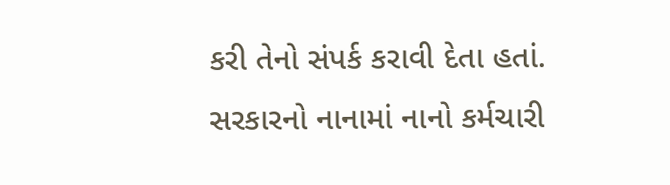કરી તેનો સંપર્ક કરાવી દેતા હતાં. સરકારનો નાનામાં નાનો કર્મચારી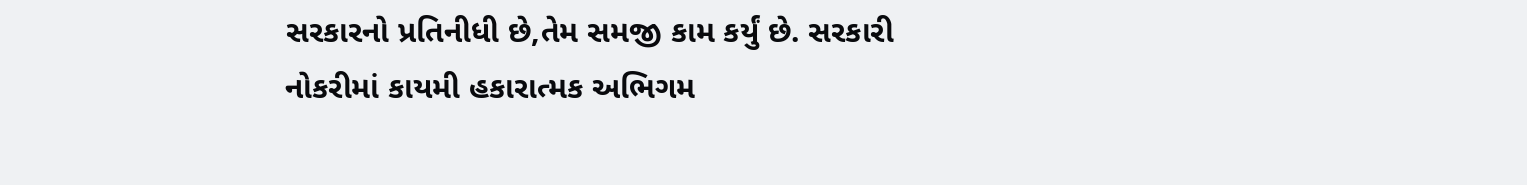સરકારનો પ્રતિનીધી છે,તેમ સમજી કામ કર્યું છે. સરકારી નોકરીમાં કાયમી હકારાત્મક અભિગમ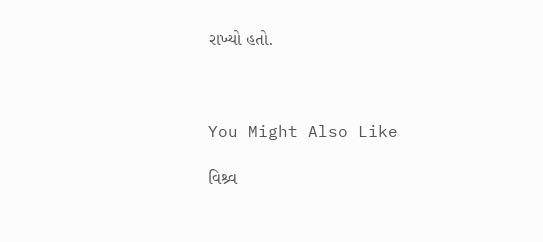રાખ્યો હતો.



You Might Also Like

વિશ્ર્વ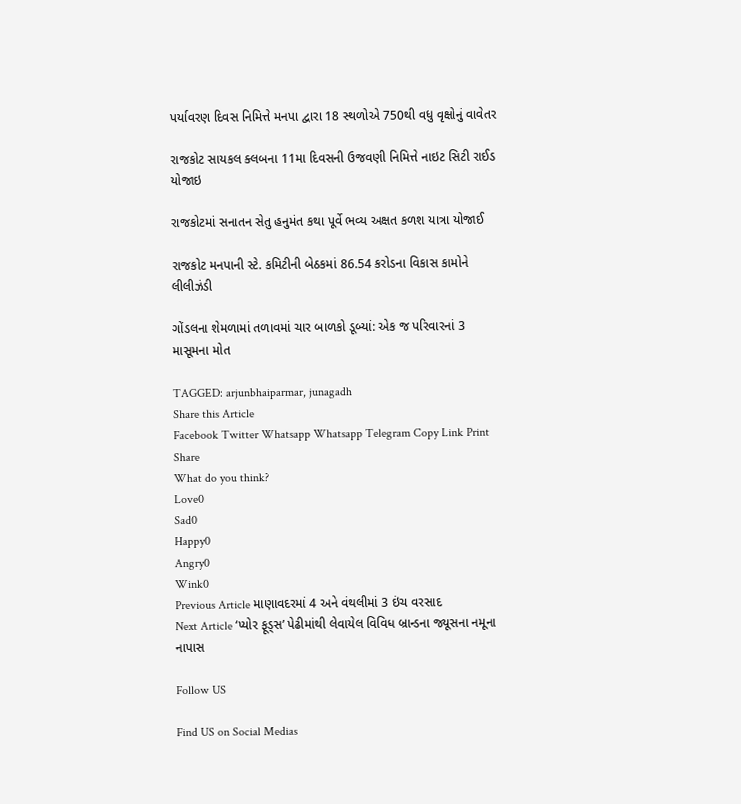પર્યાવરણ દિવસ નિમિત્તે મનપા દ્વારા 18 સ્થળોએ 750થી વધુ વૃક્ષોનું વાવેતર

રાજકોટ સાયકલ ક્લબના 11મા દિવસની ઉજવણી નિમિત્તે નાઇટ સિટી રાઈડ યોજાઇ

રાજકોટમાં સનાતન સેતુ હનુમંત કથા પૂર્વે ભવ્ય અક્ષત કળશ યાત્રા યોજાઈ

રાજકોટ મનપાની સ્ટે. કમિટીની બેઠકમાં 86.54 કરોડના વિકાસ કામોને લીલીઝંડી

ગોંડલના શેમળામાં તળાવમાં ચાર બાળકો ડૂબ્યાં: એક જ પરિવારનાં 3 માસૂમના મોત

TAGGED: arjunbhaiparmar, junagadh
Share this Article
Facebook Twitter Whatsapp Whatsapp Telegram Copy Link Print
Share
What do you think?
Love0
Sad0
Happy0
Angry0
Wink0
Previous Article માણાવદરમાં 4 અને વંથલીમાં 3 ઇંચ વરસાદ
Next Article ‘પ્યોર ફૂડ્સ’ પેઢીમાંથી લેવાયેલ વિવિધ બ્રાન્ડના જ્યૂસના નમૂના નાપાસ

Follow US

Find US on Social Medias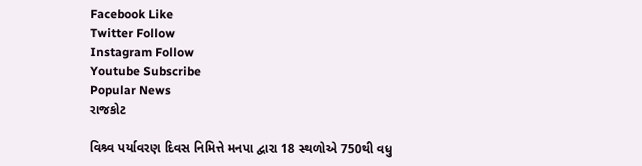Facebook Like
Twitter Follow
Instagram Follow
Youtube Subscribe
Popular News
રાજકોટ

વિશ્ર્વ પર્યાવરણ દિવસ નિમિત્તે મનપા દ્વારા 18 સ્થળોએ 750થી વધુ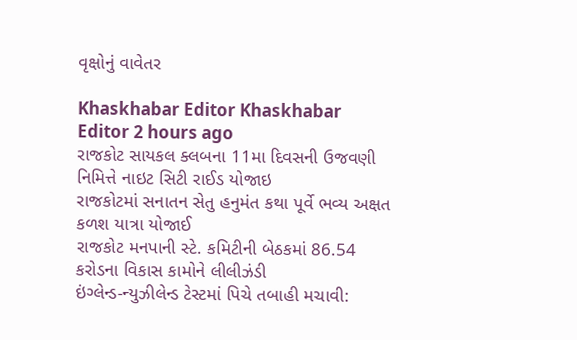વૃક્ષોનું વાવેતર

Khaskhabar Editor Khaskhabar Editor 2 hours ago
રાજકોટ સાયકલ ક્લબના 11મા દિવસની ઉજવણી નિમિત્તે નાઇટ સિટી રાઈડ યોજાઇ
રાજકોટમાં સનાતન સેતુ હનુમંત કથા પૂર્વે ભવ્ય અક્ષત કળશ યાત્રા યોજાઈ
રાજકોટ મનપાની સ્ટે. કમિટીની બેઠકમાં 86.54 કરોડના વિકાસ કામોને લીલીઝંડી
ઇંગ્લેન્ડ-ન્યુઝીલેન્ડ ટેસ્ટમાં પિચે તબાહી મચાવી: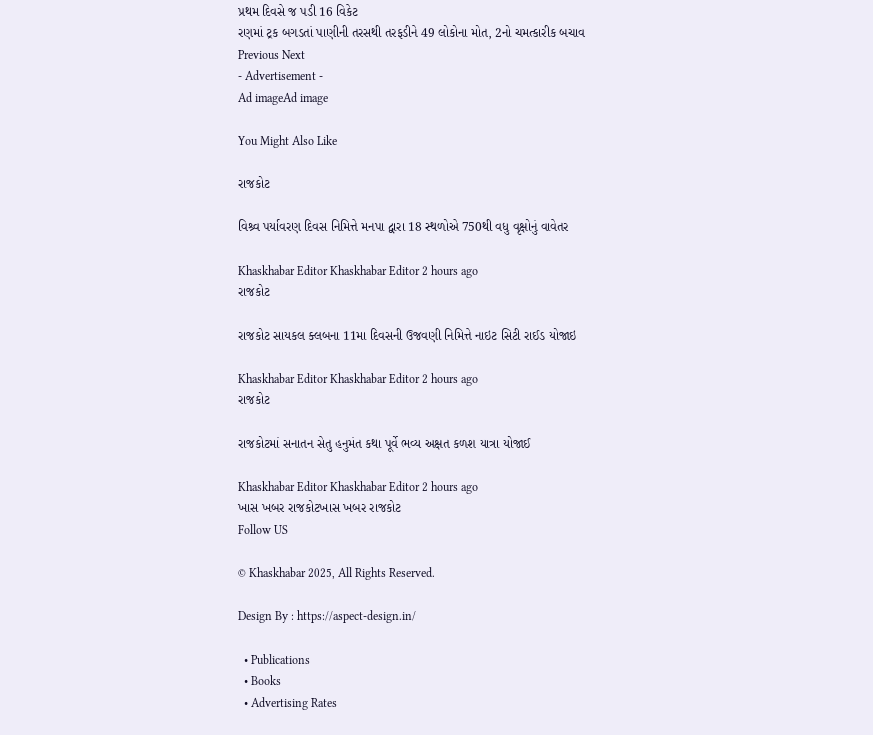પ્રથમ દિવસે જ પડી 16 વિકેટ
રણમાં ટ્રક બગડતાં પાણીની તરસથી તરફડીને 49 લોકોના મોત, 2નો ચમત્કારીક બચાવ
Previous Next
- Advertisement -
Ad imageAd image

You Might Also Like

રાજકોટ

વિશ્ર્વ પર્યાવરણ દિવસ નિમિત્તે મનપા દ્વારા 18 સ્થળોએ 750થી વધુ વૃક્ષોનું વાવેતર

Khaskhabar Editor Khaskhabar Editor 2 hours ago
રાજકોટ

રાજકોટ સાયકલ ક્લબના 11મા દિવસની ઉજવણી નિમિત્તે નાઇટ સિટી રાઈડ યોજાઇ

Khaskhabar Editor Khaskhabar Editor 2 hours ago
રાજકોટ

રાજકોટમાં સનાતન સેતુ હનુમંત કથા પૂર્વે ભવ્ય અક્ષત કળશ યાત્રા યોજાઈ

Khaskhabar Editor Khaskhabar Editor 2 hours ago
ખાસ ખબર રાજકોટખાસ ખબર રાજકોટ
Follow US

© Khaskhabar 2025, All Rights Reserved.

Design By : https://aspect-design.in/

  • Publications
  • Books
  • Advertising Rates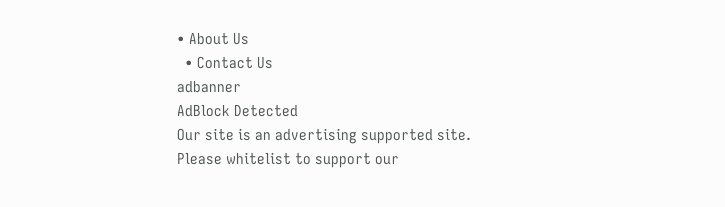• About Us
  • Contact Us
adbanner
AdBlock Detected
Our site is an advertising supported site. Please whitelist to support our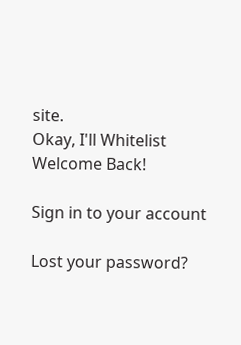site.
Okay, I'll Whitelist
Welcome Back!

Sign in to your account

Lost your password?